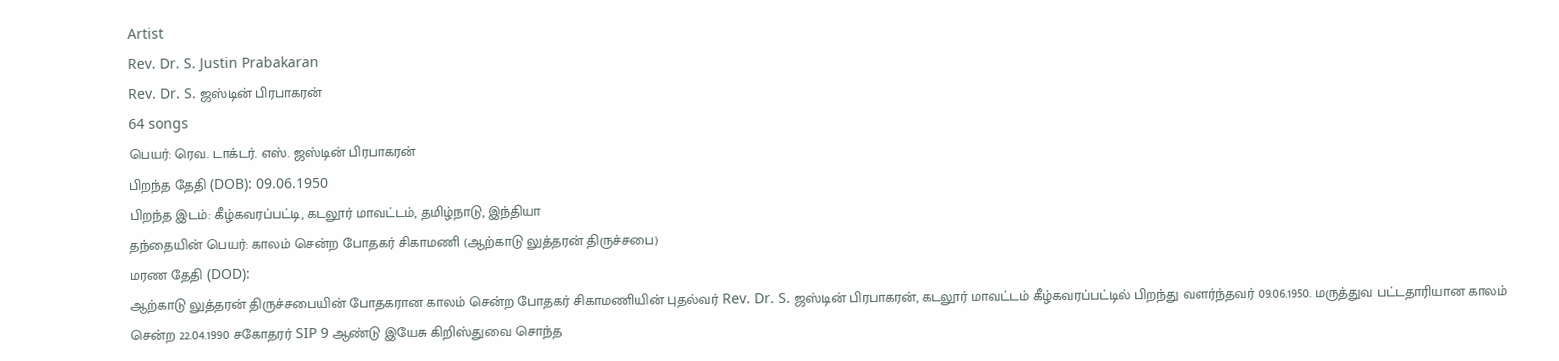Artist
Rev. Dr. S. Justin Prabakaran
Rev. Dr. S. ஜஸ்டின் பிரபாகரன்
64 songs
பெயர்: ரெவ. டாக்டர். எஸ். ஜஸ்டின் பிரபாகரன்
பிறந்த தேதி (DOB): 09.06.1950
பிறந்த இடம்: கீழ்கவரப்பட்டி, கடலூர் மாவட்டம், தமிழ்நாடு, இந்தியா
தந்தையின் பெயர்: காலம் சென்ற போதகர் சிகாமணி (ஆற்காடு லுத்தரன் திருச்சபை)
மரண தேதி (DOD):
ஆற்காடு லுத்தரன் திருச்சபையின் போதகரான காலம் சென்ற போதகர் சிகாமணியின் புதல்வர் Rev. Dr. S. ஜஸ்டின் பிரபாகரன், கடலூர் மாவட்டம் கீழ்கவரப்பட்டில் பிறந்து வளர்ந்தவர் 09.06.1950. மருத்துவ பட்டதாரியான காலம் சென்ற 22.04.1990 சகோதரர் SIP 9 ஆண்டு இயேசு கிறிஸ்துவை சொந்த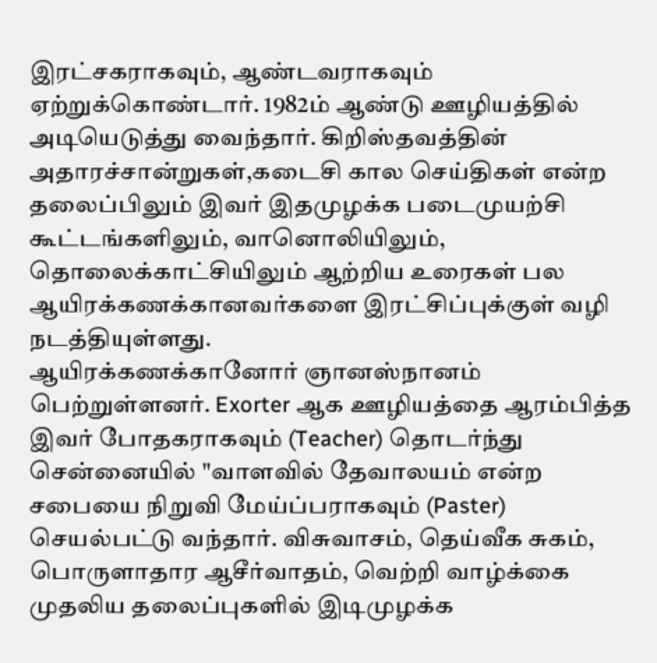இரட்சகராகவும், ஆண்டவராகவும் ஏற்றுக்கொண்டார். 1982ம் ஆண்டு ஊழியத்தில் அடியெடுத்து வைந்தார். கிறிஸ்தவத்தின் அதாரச்சான்றுகள்,கடைசி கால செய்திகள் என்ற தலைப்பிலும் இவர் இதமுழக்க படைமுயற்சி கூட்டங்களிலும், வானொலியிலும், தொலைக்காட்சியிலும் ஆற்றிய உரைகள் பல ஆயிரக்கணக்கானவர்களை இரட்சிப்புக்குள் வழி நடத்தியுள்ளது.
ஆயிரக்கணக்கானோர் ஞானஸ்நானம் பெற்றுள்ளனர். Exorter ஆக ஊழியத்தை ஆரம்பித்த இவர் போதகராகவும் (Teacher) தொடர்ந்து சென்னையில் "வாளவில் தேவாலயம் என்ற சபையை நிறுவி மேய்ப்பராகவும் (Paster) செயல்பட்டு வந்தார். விசுவாசம், தெய்வீக சுகம், பொருளாதார ஆசீர்வாதம், வெற்றி வாழ்க்கை முதலிய தலைப்புகளில் இடிமுழக்க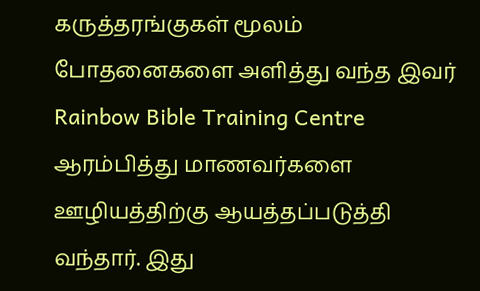கருத்தரங்குகள் மூலம் போதனைகளை அளித்து வந்த இவர் Rainbow Bible Training Centre ஆரம்பித்து மாணவர்களை ஊழியத்திற்கு ஆயத்தப்படுத்தி வந்தார். இது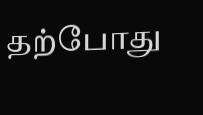தற்போது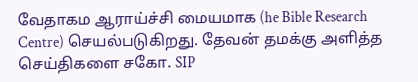வேதாகம ஆராய்ச்சி மையமாக (he Bible Research Centre) செயல்படுகிறது. தேவன் தமக்கு அளித்த செய்திகளை சகோ. SIP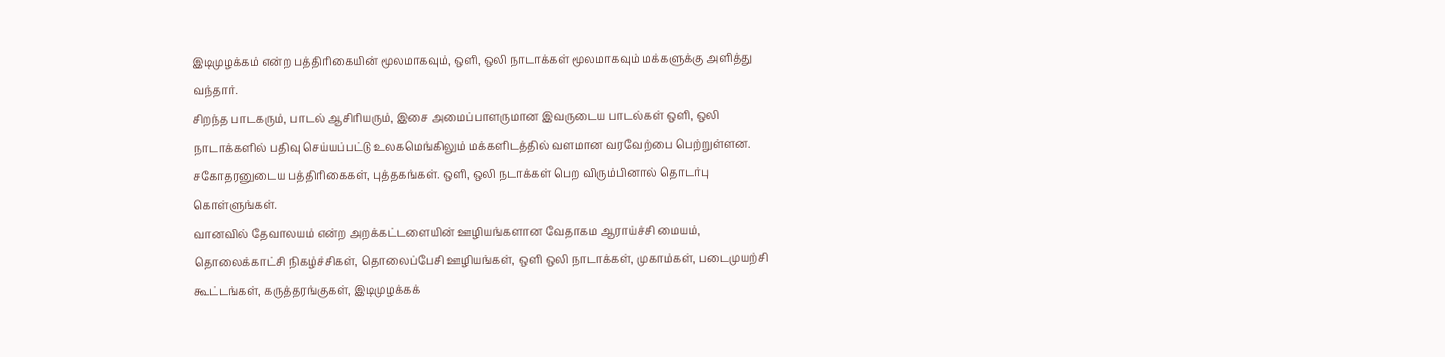இடிமுழக்கம் என்ற பத்திரிகையின் மூலமாகவும், ஒளி, ஒலி நாடாக்கள் மூலமாகவும் மக்களுக்கு அளித்து வந்தார்.
சிறந்த பாடகரும், பாடல் ஆசிரியரும், இசை அமைப்பாளருமான இவருடைய பாடல்கள் ஒளி, ஒலி நாடாக்களில் பதிவு செய்யப்பட்டு உலகமெங்கிலும் மக்களிடத்தில் வளமான வரவேற்பை பெற்றுள்ளன. சகோதரனுடைய பத்திரிகைகள், புத்தகங்கள். ஒளி, ஒலி நடாக்கள் பெற விரும்பினால் தொடர்பு கொள்ளுங்கள்.
வானவில் தேவாலயம் என்ற அறக்கட்டளையின் ஊழியங்களான வேதாகம ஆராய்ச்சி மையம், தொலைக்காட்சி நிகழ்ச்சிகள், தொலைப்பேசி ஊழியங்கள், ஒளி ஒலி நாடாக்கள், முகாம்கள், படைமுயற்சி கூட்டங்கள், கருத்தரங்குகள், இடிமுழக்கக்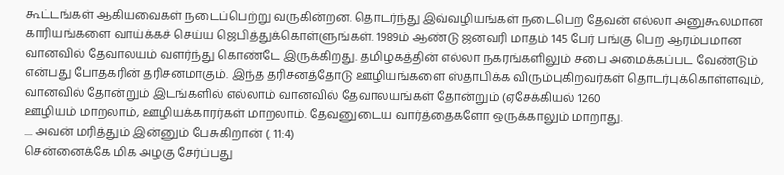கூட்டங்கள் ஆகியவைகள் நடைப்பெற்று வருகின்றன. தொடர்ந்து இவ்வழியங்கள் நடைபெற தேவன் எல்லா அனுகூலமான காரியங்களை வாய்க்கச் செய்ய ஜெபித்துக்கொள்ளுங்கள். 1989ம் ஆண்டு ஜனவரி மாதம் 145 பேர் பங்கு பெற ஆரம்பமான வானவில் தேவாலயம் வளர்ந்து கொண்டே இருக்கிறது. தமிழகத்தின் எல்லா நகரங்களிலும் சபை அமைக்கப்பட வேண்டும் என்பது போதகரின் தரிசனமாகும். இந்த தரிசனத்தோடு ஊழியங்களை ஸ்தாபிக்க விரும்புகிறவர்கள் தொடர்புக்கொள்ளவும், வானவில் தோன்றும் இடங்களில் எல்லாம் வானவில் தேவாலயங்கள் தோன்றும் (ஏசேக்கியல் 1260
ஊழியம் மாறலாம், ஊழியக்காரர்கள் மாறலாம். தேவனுடைய வார்த்தைகளோ ஒருக்காலும் மாறாது.
.... அவன் மரித்தும் இன்னும் பேசுகிறான் (. 11:4)
சென்னைக்கே மிக அழகு சேர்ப்பது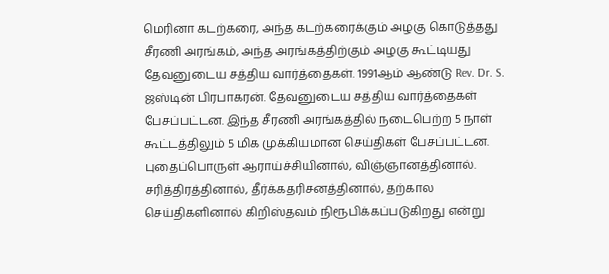மெரினா கடற்கரை, அந்த கடற்கரைக்கும் அழகு கொடுத்தது சீரணி அரங்கம், அந்த அரங்கத்திற்கும் அழகு கூட்டியது தேவனுடைய சத்திய வார்த்தைகள். 1991ஆம் ஆண்டு Rev. Dr. S. ஜஸ்டின் பிரபாகரன். தேவனுடைய சத்திய வார்த்தைகள் பேசப்பட்டன. இந்த சீரணி அரங்கத்தில் நடைபெற்ற 5 நாள் கூட்டத்திலும் 5 மிக முக்கியமான செய்திகள் பேசப்பட்டன.
புதைப்பொருள் ஆராய்ச்சியினால், விஞ்ஞானத்தினால். சரித்திரத்தினால், தீர்க்கதரிசனத்தினால், தற்கால செய்திகளினால் கிறிஸ்தவம் நிரூபிக்கப்படுகிறது என்று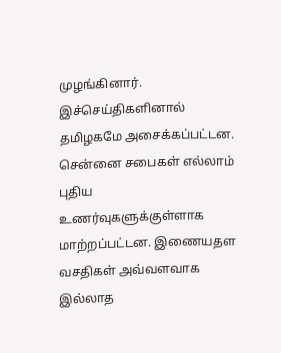முழங்கினார். இச்செய்திகளினால் தமிழகமே அசைக்கப்பட்டன. சென்னை சபைகள் எல்லாம் புதிய உணர்வுகளுக்குள்ளாக மாற்றப்பட்டன. இணையதள வசதிகள் அவ்வளவாக இல்லாத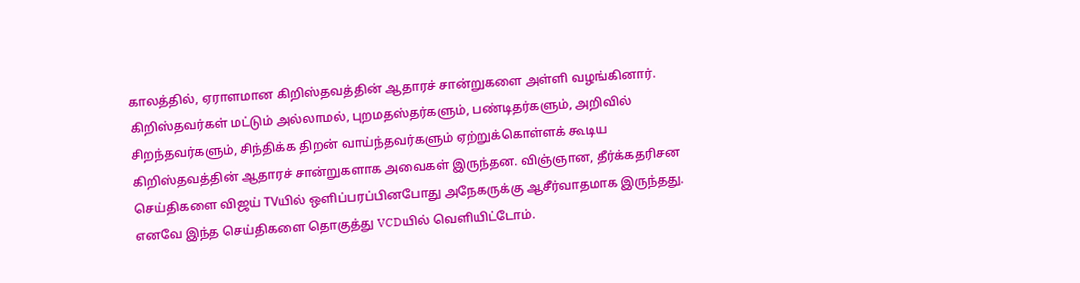காலத்தில், ஏராளமான கிறிஸ்தவத்தின் ஆதாரச் சான்றுகளை அள்ளி வழங்கினார். கிறிஸ்தவர்கள் மட்டும் அல்லாமல், புறமதஸ்தர்களும், பண்டிதர்களும், அறிவில் சிறந்தவர்களும், சிந்திக்க திறன் வாய்ந்தவர்களும் ஏற்றுக்கொள்ளக் கூடிய கிறிஸ்தவத்தின் ஆதாரச் சான்றுகளாக அவைகள் இருந்தன. விஞ்ஞான, தீர்க்கதரிசன செய்திகளை விஜய் TVயில் ஒளிப்பரப்பினபோது அநேகருக்கு ஆசீர்வாதமாக இருந்தது. எனவே இந்த செய்திகளை தொகுத்து VCDயில் வெளியிட்டோம்.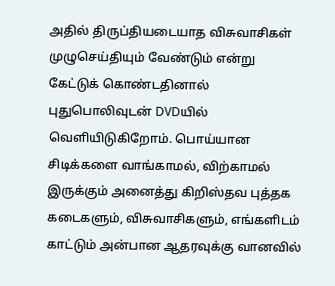அதில் திருப்தியடையாத விசுவாசிகள் முழுசெய்தியும் வேண்டும் என்று கேட்டுக் கொண்டதினால் புதுபொலிவுடன் DVDயில் வெளியிடுகிறோம். பொய்யான சிடிக்களை வாங்காமல், விற்காமல் இருக்கும் அனைத்து கிறிஸ்தவ புத்தக கடைகளும், விசுவாசிகளும், எங்களிடம் காட்டும் அன்பான ஆதரவுக்கு வானவில்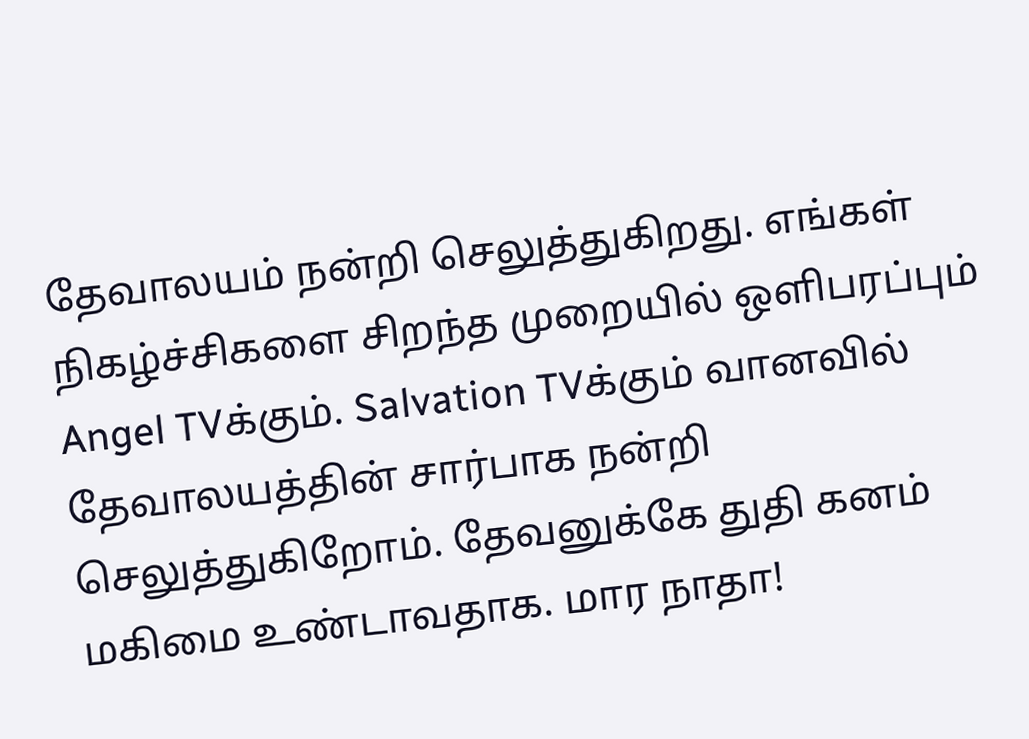தேவாலயம் நன்றி செலுத்துகிறது. எங்கள் நிகழ்ச்சிகளை சிறந்த முறையில் ஒளிபரப்பும் Angel TVக்கும். Salvation TVக்கும் வானவில் தேவாலயத்தின் சார்பாக நன்றி செலுத்துகிறோம். தேவனுக்கே துதி கனம் மகிமை உண்டாவதாக. மார நாதா!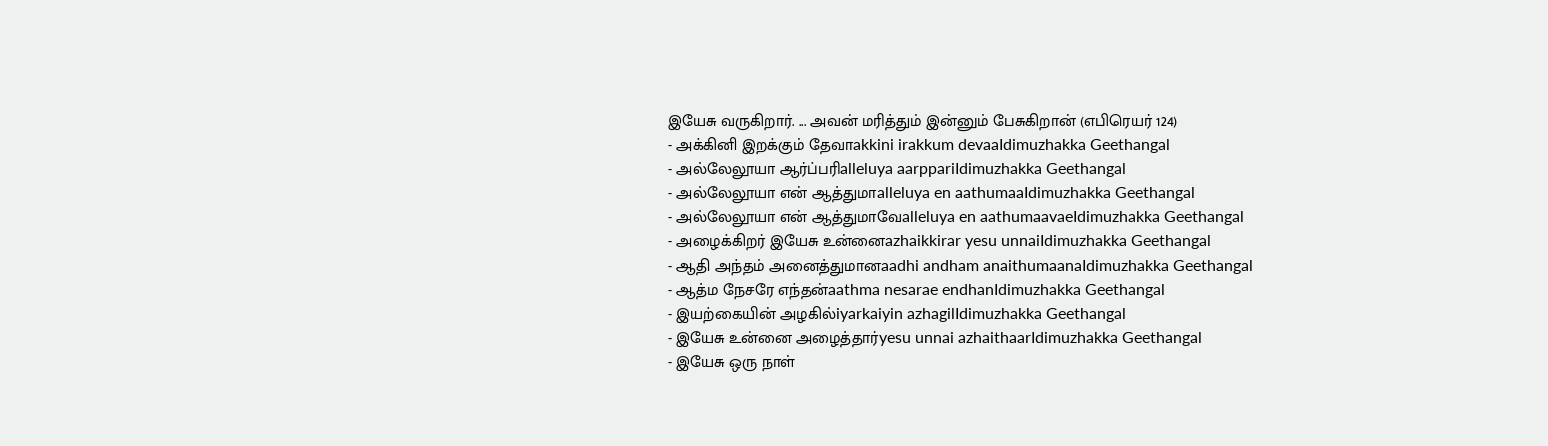இயேசு வருகிறார். ... அவன் மரித்தும் இன்னும் பேசுகிறான் (எபிரெயர் 124)
- அக்கினி இறக்கும் தேவாakkini irakkum devaaIdimuzhakka Geethangal
- அல்லேலூயா ஆர்ப்பரிalleluya aarppariIdimuzhakka Geethangal
- அல்லேலூயா என் ஆத்துமாalleluya en aathumaaIdimuzhakka Geethangal
- அல்லேலூயா என் ஆத்துமாவேalleluya en aathumaavaeIdimuzhakka Geethangal
- அழைக்கிறர் இயேசு உன்னைazhaikkirar yesu unnaiIdimuzhakka Geethangal
- ஆதி அந்தம் அனைத்துமானaadhi andham anaithumaanaIdimuzhakka Geethangal
- ஆத்ம நேசரே எந்தன்aathma nesarae endhanIdimuzhakka Geethangal
- இயற்கையின் அழகில்iyarkaiyin azhagilIdimuzhakka Geethangal
- இயேசு உன்னை அழைத்தார்yesu unnai azhaithaarIdimuzhakka Geethangal
- இயேசு ஒரு நாள்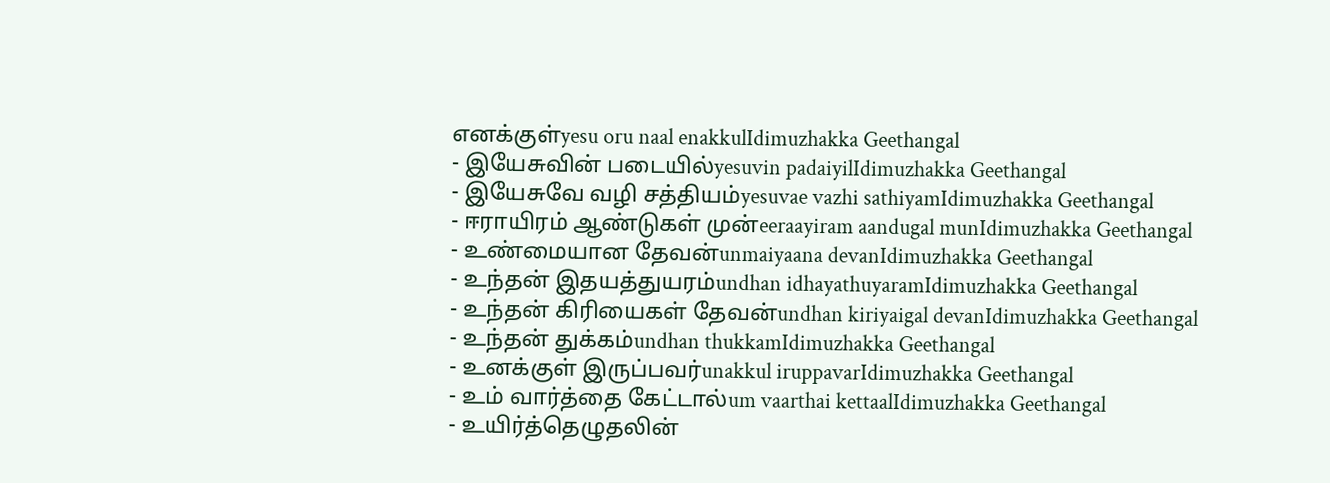எனக்குள்yesu oru naal enakkulIdimuzhakka Geethangal
- இயேசுவின் படையில்yesuvin padaiyilIdimuzhakka Geethangal
- இயேசுவே வழி சத்தியம்yesuvae vazhi sathiyamIdimuzhakka Geethangal
- ஈராயிரம் ஆண்டுகள் முன்eeraayiram aandugal munIdimuzhakka Geethangal
- உண்மையான தேவன்unmaiyaana devanIdimuzhakka Geethangal
- உந்தன் இதயத்துயரம்undhan idhayathuyaramIdimuzhakka Geethangal
- உந்தன் கிரியைகள் தேவன்undhan kiriyaigal devanIdimuzhakka Geethangal
- உந்தன் துக்கம்undhan thukkamIdimuzhakka Geethangal
- உனக்குள் இருப்பவர்unakkul iruppavarIdimuzhakka Geethangal
- உம் வார்த்தை கேட்டால்um vaarthai kettaalIdimuzhakka Geethangal
- உயிர்த்தெழுதலின்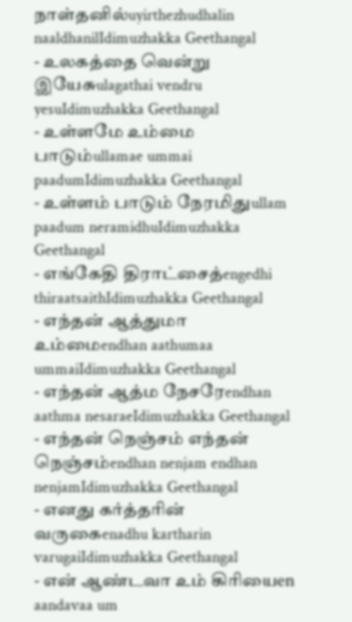நாள்தனில்uyirthezhudhalin naaldhanilIdimuzhakka Geethangal
- உலகத்தை வென்று இயேசுulagathai vendru yesuIdimuzhakka Geethangal
- உள்ளமே உம்மை பாடும்ullamae ummai paadumIdimuzhakka Geethangal
- உள்ளம் பாடும் நேரமிதுullam paadum neramidhuIdimuzhakka Geethangal
- எங்கேதி திராட்சைத்engedhi thiraatsaithIdimuzhakka Geethangal
- எந்தன் ஆத்துமா உம்மைendhan aathumaa ummaiIdimuzhakka Geethangal
- எந்தன் ஆத்ம நேசரேendhan aathma nesaraeIdimuzhakka Geethangal
- எந்தன் நெஞ்சம் எந்தன் நெஞ்சம்endhan nenjam endhan nenjamIdimuzhakka Geethangal
- எனது கர்த்தரின் வருகைenadhu kartharin varugaiIdimuzhakka Geethangal
- என் ஆண்டவா உம் கிரியைen aandavaa um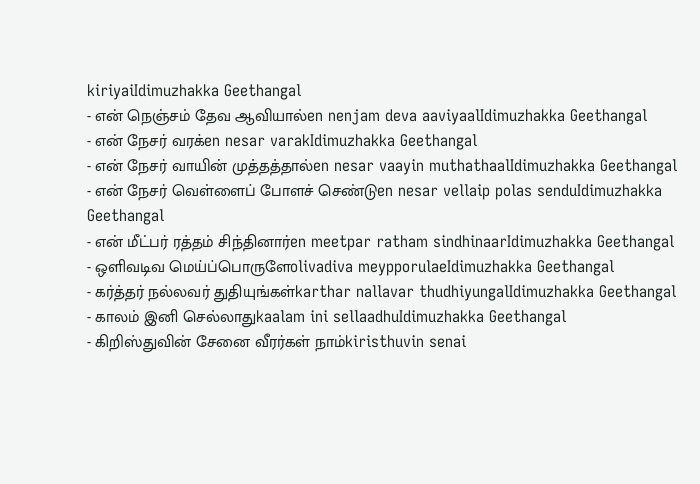kiriyaiIdimuzhakka Geethangal
- என் நெஞ்சம் தேவ ஆவியால்en nenjam deva aaviyaalIdimuzhakka Geethangal
- என் நேசர் வரக்en nesar varakIdimuzhakka Geethangal
- என் நேசர் வாயின் முத்தத்தால்en nesar vaayin muthathaalIdimuzhakka Geethangal
- என் நேசர் வெள்ளைப் போளச் செண்டுen nesar vellaip polas senduIdimuzhakka Geethangal
- என் மீட்பர் ரத்தம் சிந்தினார்en meetpar ratham sindhinaarIdimuzhakka Geethangal
- ஒளிவடிவ மெய்ப்பொருளேolivadiva meypporulaeIdimuzhakka Geethangal
- கர்த்தர் நல்லவர் துதியுங்கள்karthar nallavar thudhiyungalIdimuzhakka Geethangal
- காலம் இனி செல்லாதுkaalam ini sellaadhuIdimuzhakka Geethangal
- கிறிஸ்துவின் சேனை வீரர்கள் நாம்kiristhuvin senai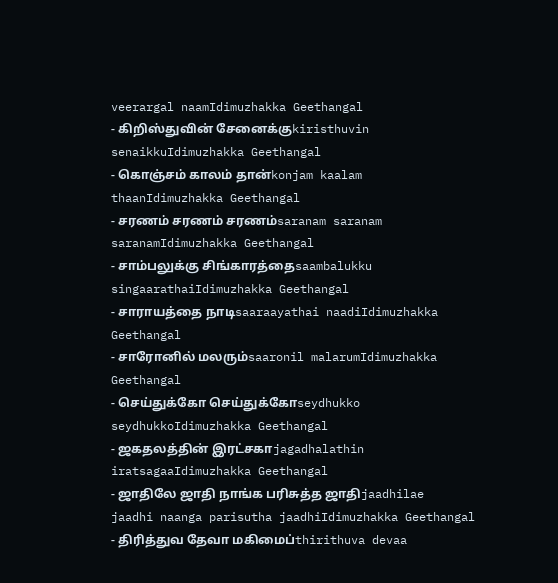veerargal naamIdimuzhakka Geethangal
- கிறிஸ்துவின் சேனைக்குkiristhuvin senaikkuIdimuzhakka Geethangal
- கொஞ்சம் காலம் தான்konjam kaalam thaanIdimuzhakka Geethangal
- சரணம் சரணம் சரணம்saranam saranam saranamIdimuzhakka Geethangal
- சாம்பலுக்கு சிங்காரத்தைsaambalukku singaarathaiIdimuzhakka Geethangal
- சாராயத்தை நாடிsaaraayathai naadiIdimuzhakka Geethangal
- சாரோனில் மலரும்saaronil malarumIdimuzhakka Geethangal
- செய்துக்கோ செய்துக்கோseydhukko seydhukkoIdimuzhakka Geethangal
- ஜகதலத்தின் இரட்சகாjagadhalathin iratsagaaIdimuzhakka Geethangal
- ஜாதிலே ஜாதி நாங்க பரிசுத்த ஜாதிjaadhilae jaadhi naanga parisutha jaadhiIdimuzhakka Geethangal
- திரித்துவ தேவா மகிமைப்thirithuva devaa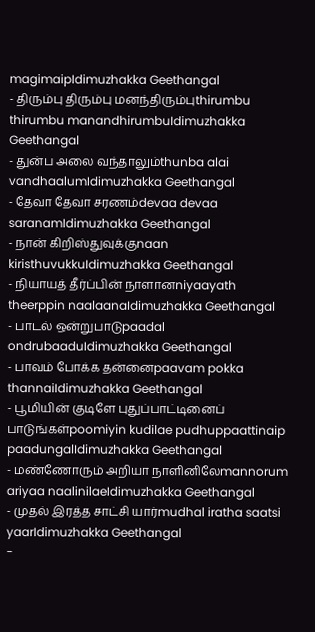magimaipIdimuzhakka Geethangal
- திரும்பு திரும்பு மனந்திரும்புthirumbu thirumbu manandhirumbuIdimuzhakka Geethangal
- துன்ப அலை வந்தாலும்thunba alai vandhaalumIdimuzhakka Geethangal
- தேவா தேவா சரணம்devaa devaa saranamIdimuzhakka Geethangal
- நான் கிறிஸ்துவுக்குnaan kiristhuvukkuIdimuzhakka Geethangal
- நியாயத் தீர்ப்பின் நாளானniyaayath theerppin naalaanaIdimuzhakka Geethangal
- பாடல் ஒன்றுபாடுpaadal ondrubaaduIdimuzhakka Geethangal
- பாவம் போக்க தன்னைpaavam pokka thannaiIdimuzhakka Geethangal
- பூமியின் குடிளே புதுப்பாட்டினைப் பாடுங்கள்poomiyin kudilae pudhuppaattinaip paadungalIdimuzhakka Geethangal
- மண்ணோரும் அறியா நாளினிலேmannorum ariyaa naalinilaeIdimuzhakka Geethangal
- முதல் இரத்த சாட்சி யார்mudhal iratha saatsi yaarIdimuzhakka Geethangal
-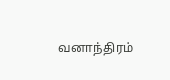வனாந்திரம்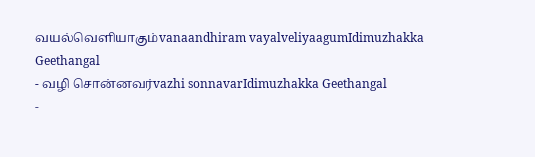வயல்வெளியாகும்vanaandhiram vayalveliyaagumIdimuzhakka Geethangal
- வழி சொன்னவர்vazhi sonnavarIdimuzhakka Geethangal
-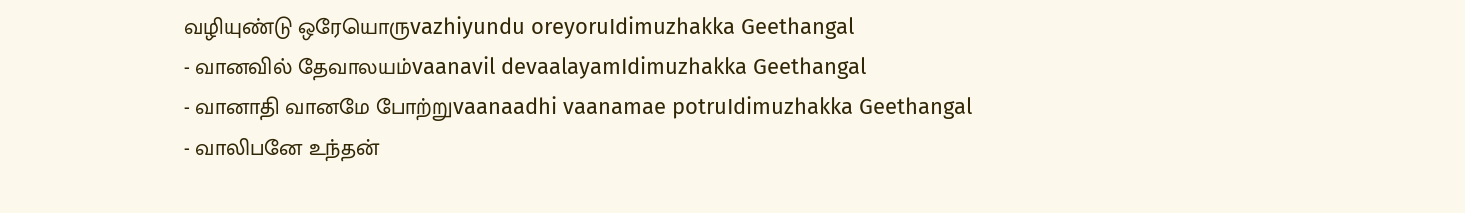வழியுண்டு ஒரேயொருvazhiyundu oreyoruIdimuzhakka Geethangal
- வானவில் தேவாலயம்vaanavil devaalayamIdimuzhakka Geethangal
- வானாதி வானமே போற்றுvaanaadhi vaanamae potruIdimuzhakka Geethangal
- வாலிபனே உந்தன்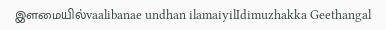இளமையில்vaalibanae undhan ilamaiyilIdimuzhakka Geethangal